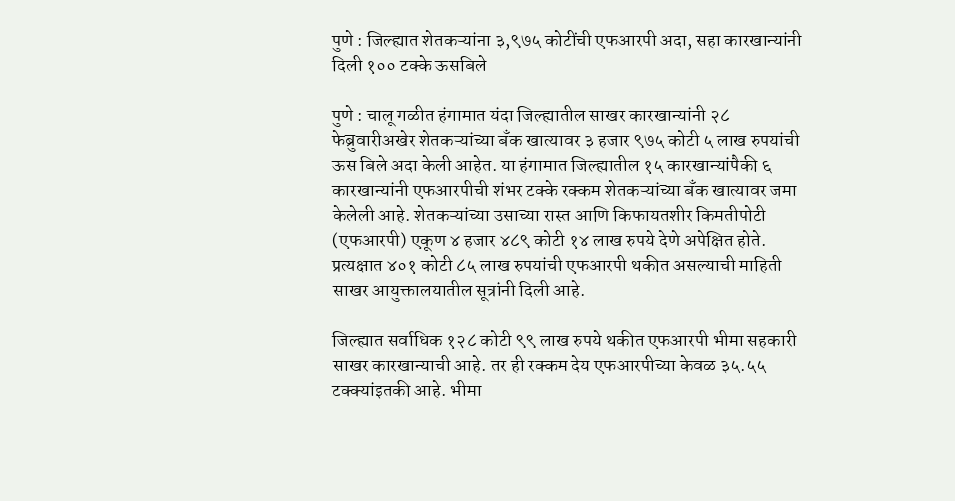पुणे : जिल्ह्यात शेतकऱ्यांना ३,९७५ कोटींची एफआरपी अदा, सहा कारखान्यांनी दिली १०० टक्के ऊसबिले

पुणे : चालू गळीत हंगामात यंदा जिल्ह्यातील साखर कारखान्यांनी २८ फेब्रुवारीअखेर शेतकऱ्यांच्या बँक खात्यावर ३ हजार ९७५ कोटी ५ लाख रुपयांची ऊस बिले अदा केली आहेत. या हंगामात जिल्ह्यातील १५ कारखान्यांपैकी ६ कारखान्यांनी एफआरपीची शंभर टक्के रक्कम शेतकऱ्यांच्या बँक खात्यावर जमा केलेली आहे. शेतकऱ्यांच्या उसाच्या रास्त आणि किफायतशीर किमतीपोटी (एफआरपी) एकूण ४ हजार ४८९ कोटी १४ लाख रुपये देणे अपेक्षित होते. प्रत्यक्षात ४०१ कोटी ८५ लाख रुपयांची एफआरपी थकीत असल्याची माहिती साखर आयुक्तालयातील सूत्रांनी दिली आहे.

जिल्ह्यात सर्वाधिक १२८ कोटी ९९ लाख रुपये थकीत एफआरपी भीमा सहकारी साखर कारखान्याची आहे. तर ही रक्कम देय एफआरपीच्या केवळ ३५.५५ टक्क्यांइतकी आहे. भीमा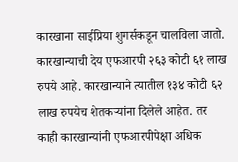कारखाना साईप्रिया शुगर्सकडून चालविला जातो. कारखान्याची देय एफआरपी २६३ कोटी ६१ लाख रुपये आहे. कारखान्याने त्यातील १३४ कोटी ६२ लाख रुपयेच शेतकऱ्यांना दिलेले आहेत. तर काही कारखान्यांनी एफआरपीपेक्षा अधिक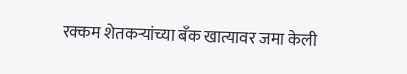रक्कम शेतकऱ्यांच्या बँक खात्यावर जमा केली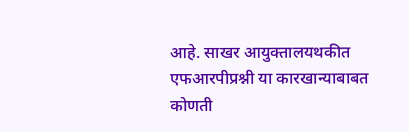आहे. साखर आयुक्तालयथकीत एफआरपीप्रश्नी या कारखान्याबाबत कोणती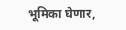भूमिका घेणार,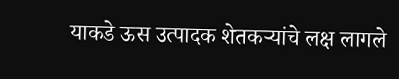याकडे ऊस उत्पादक शेतकऱ्यांचे लक्ष लागले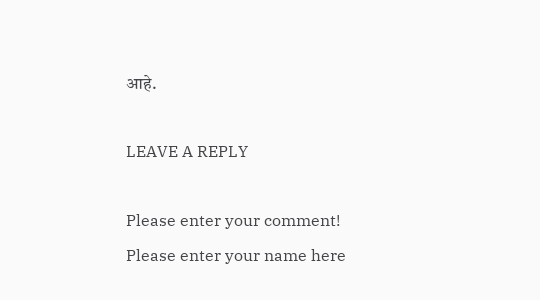आहे.

LEAVE A REPLY

Please enter your comment!
Please enter your name here